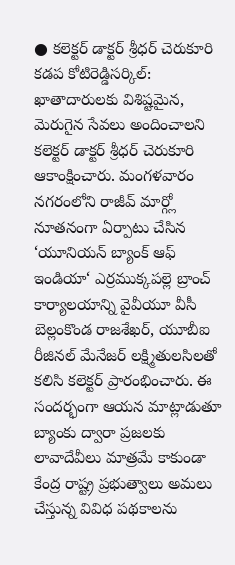● కలెక్టర్ డాక్టర్ శ్రీధర్ చెరుకూరి
కడప కోటిరెడ్డిసర్కిల్: ఖాతాదారులకు విశిష్టమైన, మెరుగైన సేవలు అందించాలని కలెక్టర్ డాక్టర్ శ్రీధర్ చెరుకూరి ఆకాంక్షించారు. మంగళవారం నగరంలోని రాజీవ్ మార్గ్లో నూతనంగా ఏర్పాటు చేసిన ‘యూనియన్ బ్యాంక్ ఆఫ్ ఇండియా‘ ఎర్రముక్కపల్లె బ్రాంచ్ కార్యాలయాన్ని వైవీయూ వీసీ బెల్లంకొండ రాజశేఖర్, యూబీఐ రీజినల్ మేనేజర్ లక్ష్మితులసిలతో కలిసి కలెక్టర్ ప్రారంభించారు. ఈ సందర్భంగా ఆయన మాట్లాడుతూ బ్యాంకు ద్వారా ప్రజలకు లావాదేవీలు మాత్రమే కాకుండా కేంద్ర రాష్ట్ర ప్రభుత్వాలు అమలు చేస్తున్న వివిధ పథకాలను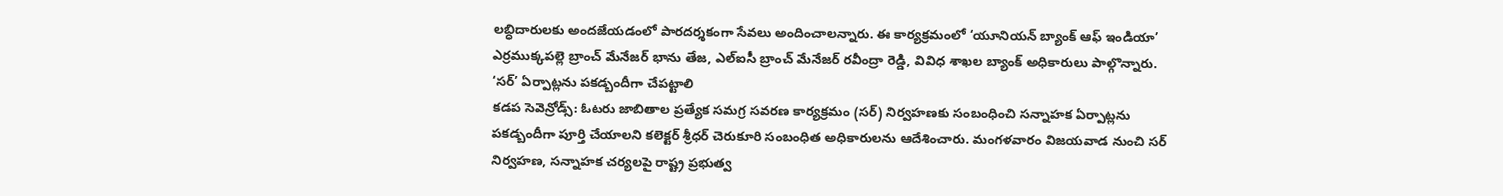లబ్ధిదారులకు అందజేయడంలో పారదర్శకంగా సేవలు అందించాలన్నారు. ఈ కార్యక్రమంలో ‘యూనియన్ బ్యాంక్ ఆఫ్ ఇండియా’ ఎర్రముక్కపల్లె బ్రాంచ్ మేనేజర్ భాను తేజ, ఎల్ఐసీ బ్రాంచ్ మేనేజర్ రవీంద్రా రెడ్డి, వివిధ శాఖల బ్యాంక్ అధికారులు పాల్గొన్నారు.
‘సర్’ ఏర్పాట్లను పకడ్బందీగా చేపట్టాలి
కడప సెవెన్రోడ్స్: ఓటరు జాబితాల ప్రత్యేక సమగ్ర సవరణ కార్యక్రమం (సర్) నిర్వహణకు సంబంధించి సన్నాహక ఏర్పాట్లను పకడ్బందీగా పూర్తి చేయాలని కలెక్టర్ శ్రీధర్ చెరుకూరి సంబంధిత అధికారులను ఆదేశించారు. మంగళవారం విజయవాడ నుంచి సర్ నిర్వహణ, సన్నాహక చర్యలపై రాష్ట్ర ప్రభుత్వ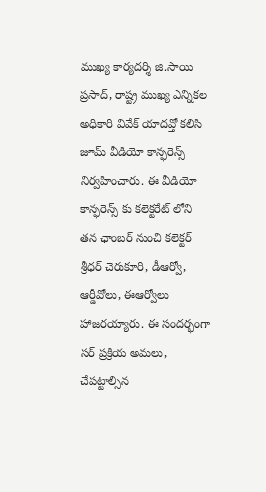ముఖ్య కార్యదర్శి జి.సాయి ప్రసాద్, రాష్ట్ర ముఖ్య ఎన్నికల అధికారి వివేక్ యాదవ్తో కలిసి జూమ్ వీడియో కాన్ఫరెన్స్ నిర్వహించారు. ఈ వీడియో కాన్ఫరెన్స్ కు కలెక్టరేట్ లోని తన ఛాంబర్ నుంచి కలెక్టర్ శ్రీధర్ చెరుకూరి, డీఆర్వో, ఆర్డీవోలు, ఈఆర్వోలు హాజరయ్యారు. ఈ సందర్భంగా సర్ ప్రక్రియ అమలు, చేపట్టాల్సిన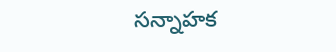సన్నాహక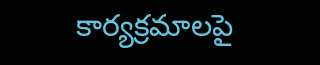కార్యక్రమాలపై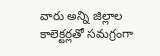వారు అన్ని జిల్లాల కాలెక్టర్లతో సమగ్రంగా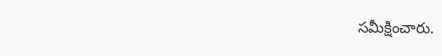సమీక్షించారు.